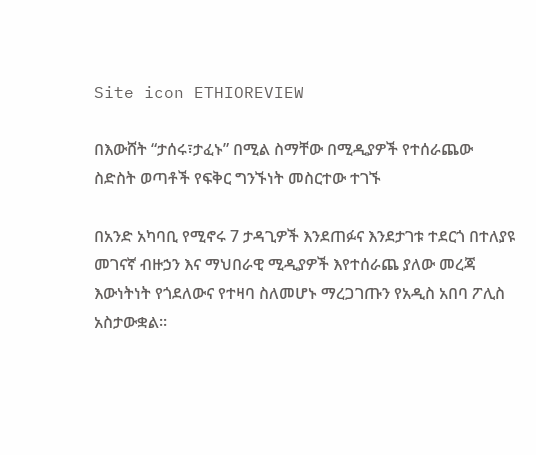Site icon ETHIOREVIEW

በእውሸት “ታሰሩ፣ታፈኑ” በሚል ስማቸው በሚዲያዎች የተሰራጨው ስድስት ወጣቶች የፍቅር ግንኙነት መስርተው ተገኙ

በአንድ አካባቢ የሚኖሩ 7 ታዳጊዎች እንደጠፉና እንደታገቱ ተደርጎ በተለያዩ መገናኛ ብዙኃን እና ማህበራዊ ሚዲያዎች እየተሰራጨ ያለው መረጃ እውነትነት የጎደለውና የተዛባ ስለመሆኑ ማረጋገጡን የአዲስ አበባ ፖሊስ አስታውቋል፡፡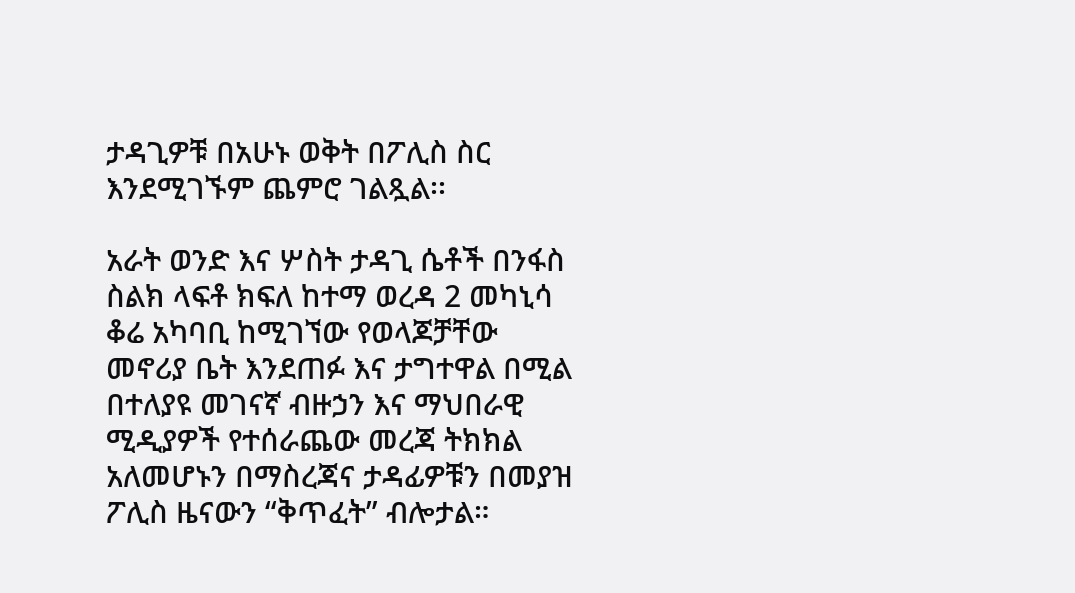ታዳጊዎቹ በአሁኑ ወቅት በፖሊስ ስር እንደሚገኙም ጨምሮ ገልጿል፡፡

አራት ወንድ እና ሦስት ታዳጊ ሴቶች በንፋስ ስልክ ላፍቶ ክፍለ ከተማ ወረዳ 2 መካኒሳ ቆሬ አካባቢ ከሚገኘው የወላጆቻቸው መኖሪያ ቤት እንደጠፉ እና ታግተዋል በሚል በተለያዩ መገናኛ ብዙኃን እና ማህበራዊ ሚዲያዎች የተሰራጨው መረጃ ትክክል አለመሆኑን በማስረጃና ታዳፊዎቹን በመያዝ ፖሊስ ዜናውን “ቅጥፈት” ብሎታል።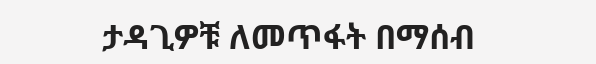ታዳጊዎቹ ለመጥፋት በማሰብ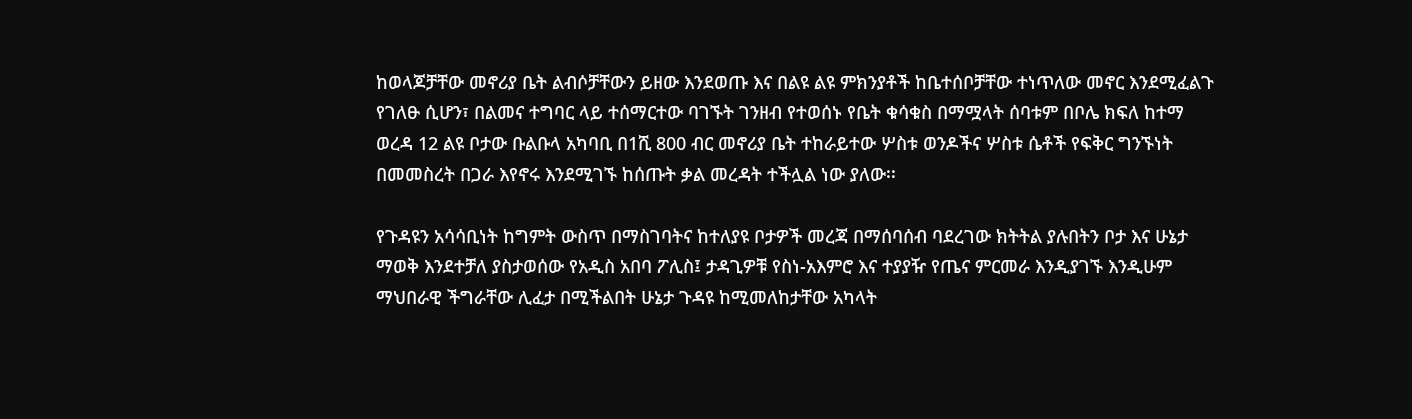ከወላጆቻቸው መኖሪያ ቤት ልብሶቻቸውን ይዘው እንደወጡ እና በልዩ ልዩ ምክንያቶች ከቤተሰቦቻቸው ተነጥለው መኖር እንደሚፈልጉ የገለፁ ሲሆን፣ በልመና ተግባር ላይ ተሰማርተው ባገኙት ገንዘብ የተወሰኑ የቤት ቁሳቁስ በማሟላት ሰባቱም በቦሌ ክፍለ ከተማ ወረዳ 12 ልዩ ቦታው ቡልቡላ አካባቢ በ1ሺ 800 ብር መኖሪያ ቤት ተከራይተው ሦስቱ ወንዶችና ሦስቱ ሴቶች የፍቅር ግንኙነት በመመስረት በጋራ እየኖሩ እንደሚገኙ ከሰጡት ቃል መረዳት ተችሏል ነው ያለው፡፡

የጉዳዩን አሳሳቢነት ከግምት ውስጥ በማስገባትና ከተለያዩ ቦታዎች መረጃ በማሰባሰብ ባደረገው ክትትል ያሉበትን ቦታ እና ሁኔታ ማወቅ እንደተቻለ ያስታወሰው የአዲስ አበባ ፖሊስ፤ ታዳጊዎቹ የስነ-አእምሮ እና ተያያዥ የጤና ምርመራ እንዲያገኙ እንዲሁም ማህበራዊ ችግራቸው ሊፈታ በሚችልበት ሁኔታ ጉዳዩ ከሚመለከታቸው አካላት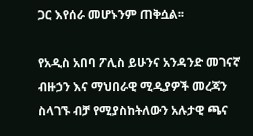ጋር እየሰራ መሆኑንም ጠቅሷል፡፡

የአዲስ አበባ ፖሊስ ይሁንና አንዳንድ መገናኛ ብዙኃን እና ማህበራዊ ሚዲያዎች መረጃን ስላገኙ ብቻ የሚያስከትለውን አሉታዊ ጫና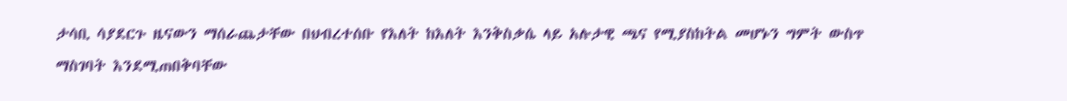ታሳቢ ሳያደርጉ ዜናውን ማሰራጨታቸው በህብረተሰቡ የእለት ከእለት እንቅስቃሴ ላይ አሉታዊ ጫና የሚያስከትል መሆኑን ግምት ውስጥ ማስገባት እንደሚጠበቅባቸው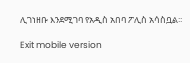ሊገነዘቡ እንደሚገባ የአዲስ አበባ ፖሊስ አሳስቧል፡፡

Exit mobile version